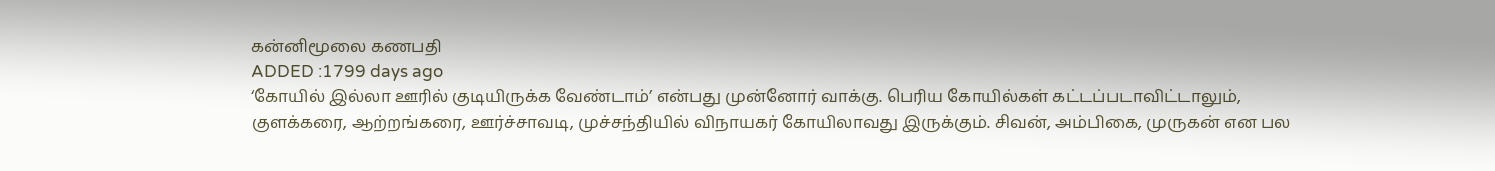கன்னிமூலை கணபதி
ADDED :1799 days ago
‘கோயில் இல்லா ஊரில் குடியிருக்க வேண்டாம்’ என்பது முன்னோர் வாக்கு. பெரிய கோயில்கள் கட்டப்படாவிட்டாலும், குளக்கரை, ஆற்றங்கரை, ஊர்ச்சாவடி, முச்சந்தியில் விநாயகர் கோயிலாவது இருக்கும். சிவன், அம்பிகை, முருகன் என பல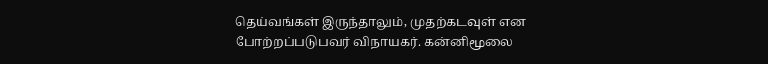தெய்வங்கள் இருந்தாலும், முதற்கடவுள் என போற்றப்படுபவர் விநாயகர். கன்னிமூலை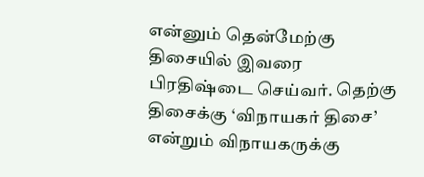என்னும் தென்மேற்கு திசையில் இவரை பிரதிஷ்டை செய்வர். தெற்கு திசைக்கு ‘விநாயகர் திசை’ என்றும் விநாயகருக்கு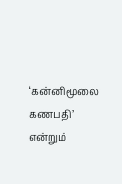‘கன்னிமூலை கணபதி’ என்றும்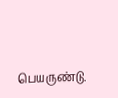பெயருண்டு.